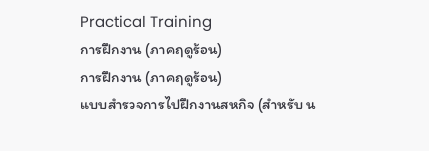Practical Training
การฝึกงาน (ภาคฤดูร้อน)
การฝึกงาน (ภาคฤดูร้อน)
แบบสำรวจการไปฝึกงานสหกิจ (สำหรับ น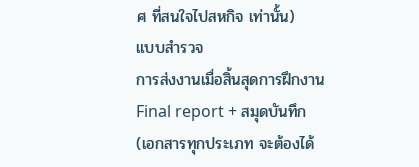ศ ที่สนใจไปสหกิจ เท่านั้น)
แบบสำรวจ
การส่งงานเมื่อสิ้นสุดการฝึกงาน
Final report + สมุดบันทึก (เอกสารทุกประเภท จะต้องได้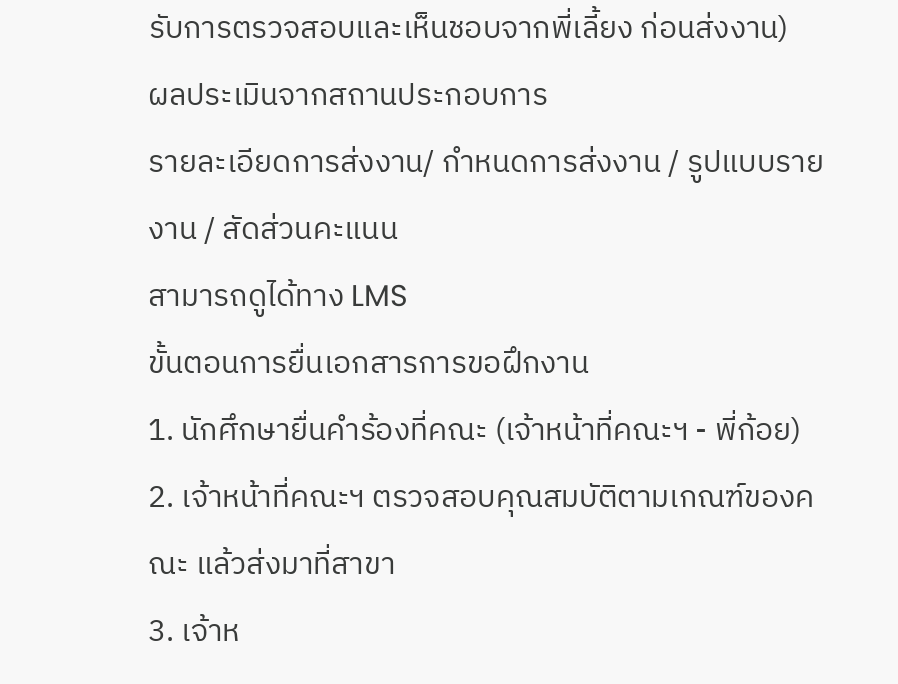รับการตรวจสอบและเห็นชอบจากพี่เลี้ยง ก่อนส่งงาน)
ผลประเมินจากสถานประกอบการ
รายละเอียดการส่งงาน/ กำหนดการส่งงาน / รูปแบบรายงาน / สัดส่วนคะแนน
สามารถดูได้ทาง LMS
ขั้นตอนการยื่นเอกสารการขอฝึกงาน
1. นักศึกษายื่นคำร้องที่คณะ (เจ้าหน้าที่คณะฯ - พี่ก้อย)
2. เจ้าหน้าที่คณะฯ ตรวจสอบคุณสมบัติตามเกณฑ์ของคณะ แล้วส่งมาที่สาขา
3. เจ้าห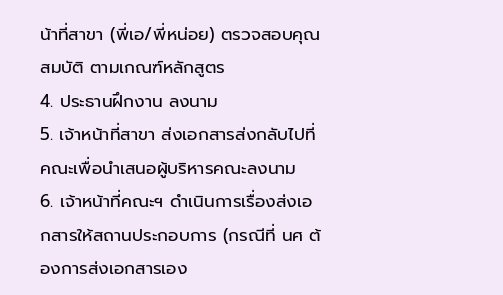น้าที่สาขา (พี่เอ/พี่หน่อย) ตรวจสอบคุณสมบัติ ตามเกณฑ์หลักสูตร
4. ประธานฝึกงาน ลงนาม
5. เจ้าหน้าที่สาขา ส่งเอกสารส่งกลับไปที่คณะเพื่อนำเสนอผู้บริหารคณะลงนาม
6. เจ้าหน้าที่คณะฯ ดำเนินการเรื่องส่งเอกสารให้สถานประกอบการ (กรณีที่ นศ ต้องการส่งเอกสารเอง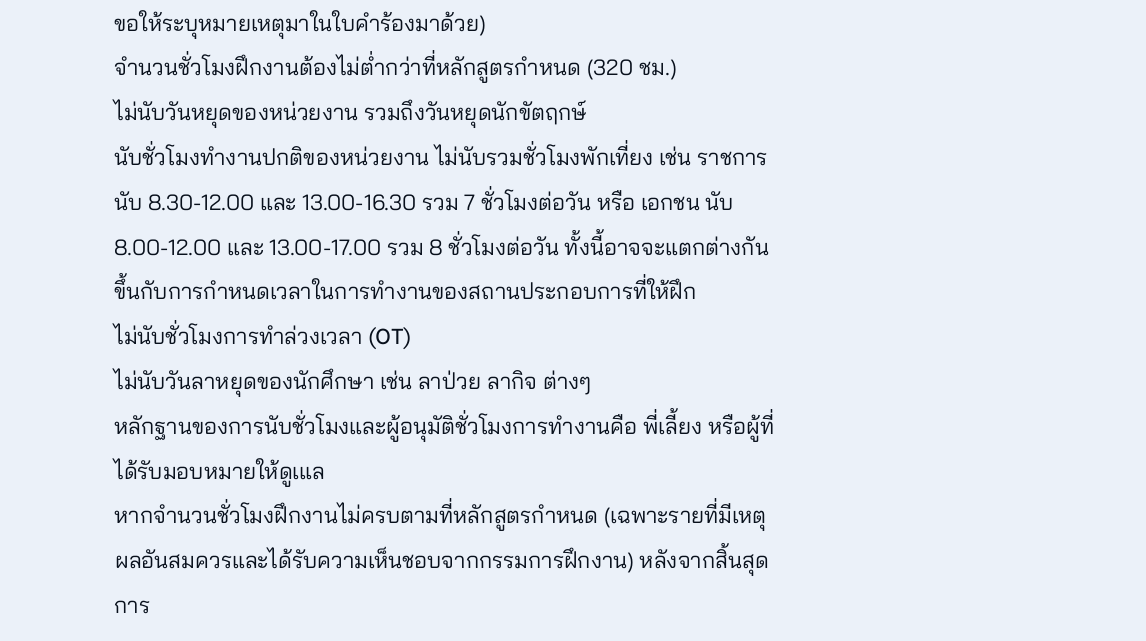ขอให้ระบุหมายเหตุมาในใบคำร้องมาด้วย)
จำนวนชั่วโมงฝึกงานต้องไม่ต่ำกว่าที่หลักสูตรกำหนด (320 ชม.)
ไม่นับวันหยุดของหน่วยงาน รวมถึงวันหยุดนักขัตฤกษ์
นับชั่วโมงทำงานปกติของหน่วยงาน ไม่นับรวมชั่วโมงพักเที่ยง เช่น ราชการ นับ 8.30-12.00 และ 13.00-16.30 รวม 7 ชั่วโมงต่อวัน หรือ เอกชน นับ 8.00-12.00 และ 13.00-17.00 รวม 8 ชั่วโมงต่อวัน ทั้งนี้อาจจะแตกต่างกัน ขึ้นกับการกำหนดเวลาในการทำงานของสถานประกอบการที่ให้ฝึก
ไม่นับชั่วโมงการทำล่วงเวลา (OT)
ไม่นับวันลาหยุดของนักศึกษา เช่น ลาป่วย ลากิจ ต่างๆ
หลักฐานของการนับชั่วโมงและผู้อนุมัติชั่วโมงการทำงานคือ พี่เลี้ยง หรือผู้ที่ได้รับมอบหมายให้ดูเแล
หากจำนวนชั่วโมงฝึกงานไม่ครบตามที่หลักสูตรกำหนด (เฉพาะรายที่มีเหตุผลอันสมควรและได้รับความเห็นชอบจากกรรมการฝึกงาน) หลังจากสิ้นสุดการ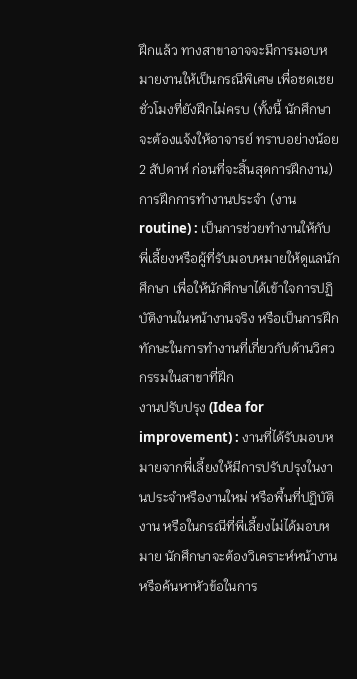ฝึกแล้ว ทางสาขาอาจจะมีการมอบหมายงานให้เป็นกรณีพิเศษ เพื่อชดเชย ชั่วโมงที่ยังฝึกไม่ครบ (ทั้งนี้ นักศึกษาจะต้องแจ้งให้อาจารย์ ทราบอย่างน้อย 2 สัปดาห์ ก่อนที่จะสิ้นสุดการฝึกงาน)
การฝึกการทำงานประจำ (งาน routine) : เป็นการช่วยทำงานให้กับพี่เลี้ยงหรือผู้ที่รับมอบหมายให้ดูแลนักศึกษา เพื่อให้นักศึกษาได้เข้าใจการปฏิบัติงานในหน้างานจริง หรือเป็นการฝึกทักษะในการทำงานที่เกี่ยวกับด้านวิศวกรรมในสาขาที่ฝึก
งานปรับปรุง (Idea for improvement) : งานที่ได้รับมอบหมายจากพี่เลี้ยงให้มีการปรับปรุงในงานประจำหรืองานใหม่ หรือพื้นที่ปฏิบัติงาน หรือในกรณีที่พี่เลี้ยงไม่ได้มอบหมาย นักศึกษาจะต้องวิเคราะห์หน้างาน หรือค้นหาหัวข้อในการ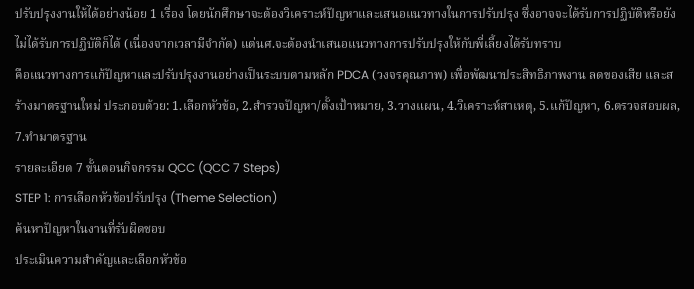ปรับปรุงงานให้ได้อย่างน้อย 1 เรื่อง โดยนักศึกษาจะต้องวิเคราะห์ปัญหาและเสนอแนวทางในการปรับปรุง ซึ่งอาจจะได้รับการปฏิบัติหรือยังไม่ได้รับการปฏิบัติก็ได้ (เนื่องจากเวลามีจำกัด) แต่นศ.จะต้องนำเสนอแนวทางการปรับปรุงให้กับพี่เลี้ยงได้รับทราบ
คือแนวทางการแก้ปัญหาและปรับปรุงงานอย่างเป็นระบบตามหลัก PDCA (วงจรคุณภาพ) เพื่อพัฒนาประสิทธิภาพงาน ลดของเสีย และสร้างมาตรฐานใหม่ ประกอบด้วย: 1.เลือกหัวข้อ, 2.สำรวจปัญหา/ตั้งเป้าหมาย, 3.วางแผน, 4.วิเคราะห์สาเหตุ, 5.แก้ปัญหา, 6.ตรวจสอบผล, 7.ทำมาตรฐาน
รายละเอียด 7 ขั้นตอนกิจกรรม QCC (QCC 7 Steps)
STEP 1: การเลือกหัวข้อปรับปรุง (Theme Selection)
ค้นหาปัญหาในงานที่รับผิดชอบ
ประเมินความสำคัญและเลือกหัวข้อ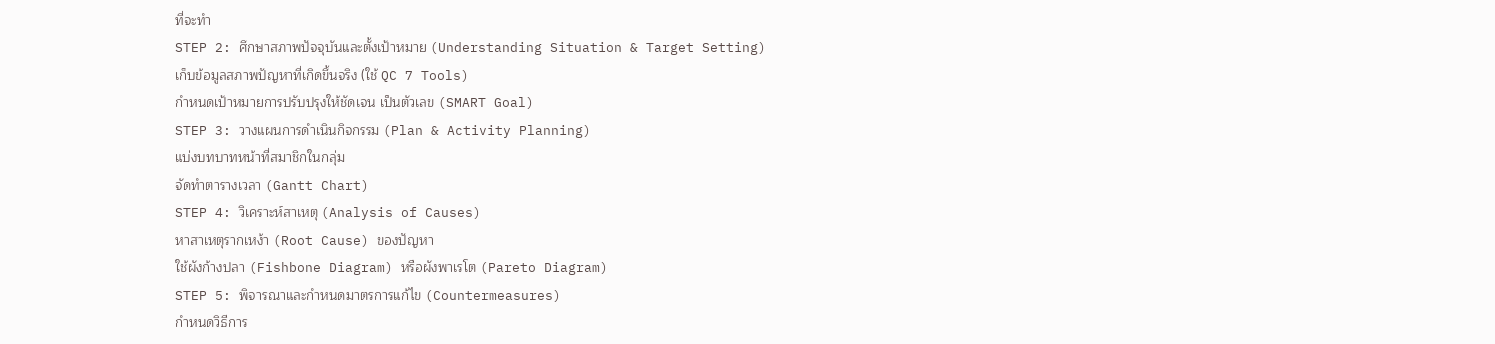ที่จะทำ
STEP 2: ศึกษาสภาพปัจจุบันและตั้งเป้าหมาย (Understanding Situation & Target Setting)
เก็บข้อมูลสภาพปัญหาที่เกิดขึ้นจริง (ใช้ QC 7 Tools)
กำหนดเป้าหมายการปรับปรุงให้ชัดเจน เป็นตัวเลข (SMART Goal)
STEP 3: วางแผนการดำเนินกิจกรรม (Plan & Activity Planning)
แบ่งบทบาทหน้าที่สมาชิกในกลุ่ม
จัดทำตารางเวลา (Gantt Chart)
STEP 4: วิเคราะห์สาเหตุ (Analysis of Causes)
หาสาเหตุรากเหง้า (Root Cause) ของปัญหา
ใช้ผังก้างปลา (Fishbone Diagram) หรือผังพาเรโต (Pareto Diagram)
STEP 5: พิจารณาและกำหนดมาตรการแก้ไข (Countermeasures)
กำหนดวิธีการ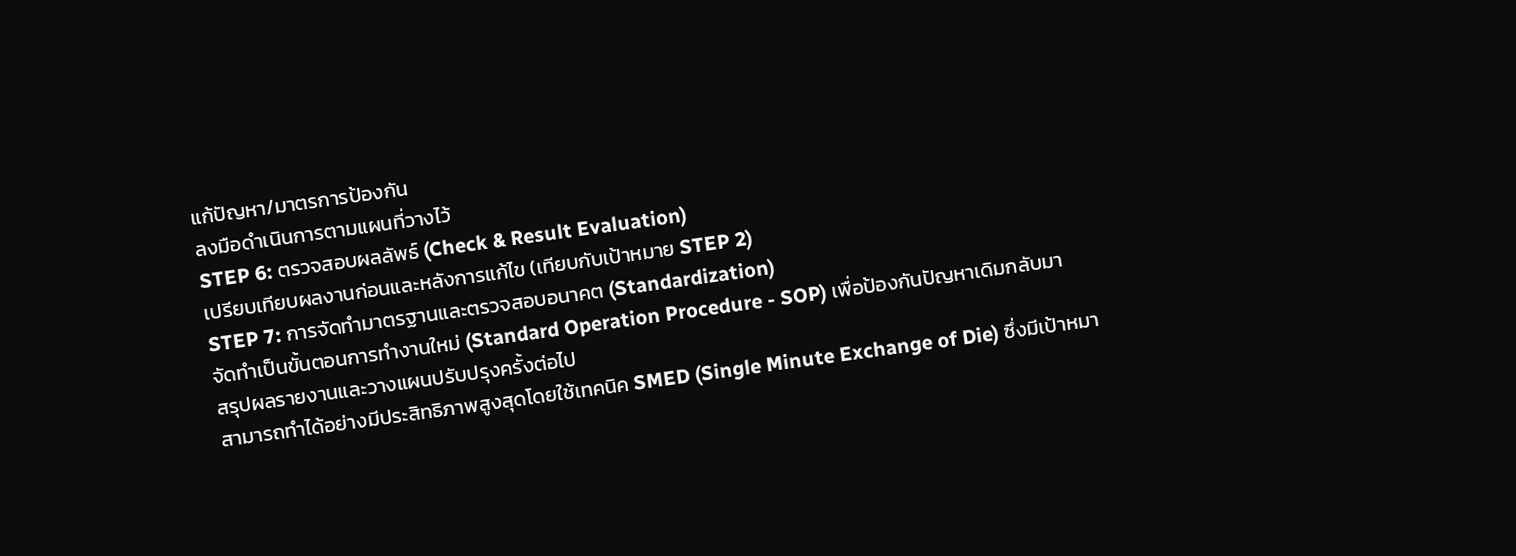แก้ปัญหา/มาตรการป้องกัน
ลงมือดำเนินการตามแผนที่วางไว้
STEP 6: ตรวจสอบผลลัพธ์ (Check & Result Evaluation)
เปรียบเทียบผลงานก่อนและหลังการแก้ไข (เทียบกับเป้าหมาย STEP 2)
STEP 7: การจัดทำมาตรฐานและตรวจสอบอนาคต (Standardization)
จัดทำเป็นขั้นตอนการทำงานใหม่ (Standard Operation Procedure - SOP) เพื่อป้องกันปัญหาเดิมกลับมา
สรุปผลรายงานและวางแผนปรับปรุงครั้งต่อไป
สามารถทำได้อย่างมีประสิทธิภาพสูงสุดโดยใช้เทคนิค SMED (Single Minute Exchange of Die) ซึ่งมีเป้าหมา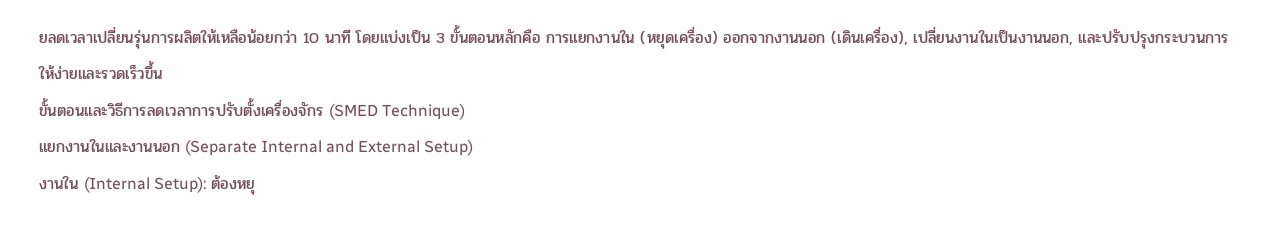ยลดเวลาเปลี่ยนรุ่นการผลิตให้เหลือน้อยกว่า 10 นาที โดยแบ่งเป็น 3 ขั้นตอนหลักคือ การแยกงานใน (หยุดเครื่อง) ออกจากงานนอก (เดินเครื่อง), เปลี่ยนงานในเป็นงานนอก, และปรับปรุงกระบวนการให้ง่ายและรวดเร็วขึ้น
ขั้นตอนและวิธีการลดเวลาการปรับตั้งเครื่องจักร (SMED Technique)
แยกงานในและงานนอก (Separate Internal and External Setup)
งานใน (Internal Setup): ต้องหยุ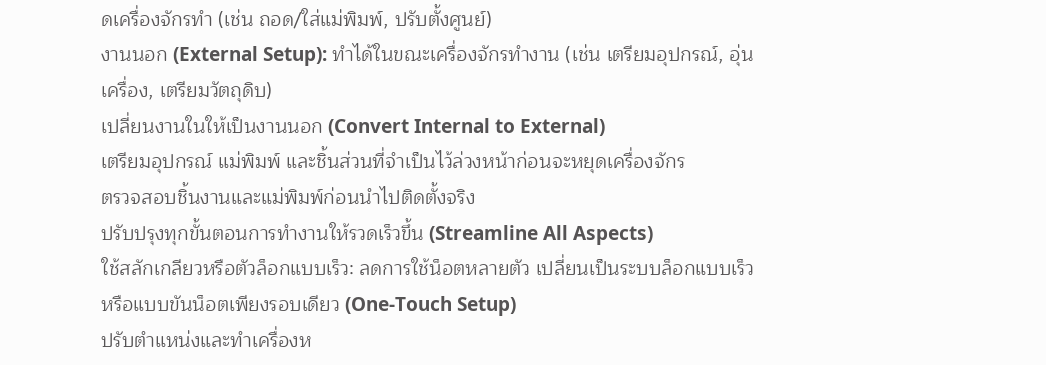ดเครื่องจักรทำ (เช่น ถอด/ใส่แม่พิมพ์, ปรับตั้งศูนย์)
งานนอก (External Setup): ทำได้ในขณะเครื่องจักรทำงาน (เช่น เตรียมอุปกรณ์, อุ่นเครื่อง, เตรียมวัตถุดิบ)
เปลี่ยนงานในให้เป็นงานนอก (Convert Internal to External)
เตรียมอุปกรณ์ แม่พิมพ์ และชิ้นส่วนที่จำเป็นไว้ล่วงหน้าก่อนจะหยุดเครื่องจักร
ตรวจสอบชิ้นงานและแม่พิมพ์ก่อนนำไปติดตั้งจริง
ปรับปรุงทุกขั้นตอนการทำงานให้รวดเร็วขึ้น (Streamline All Aspects)
ใช้สลักเกลียวหรือตัวล็อกแบบเร็ว: ลดการใช้น็อตหลายตัว เปลี่ยนเป็นระบบล็อกแบบเร็ว หรือแบบขันน็อตเพียงรอบเดียว (One-Touch Setup)
ปรับตำแหน่งและทำเครื่องห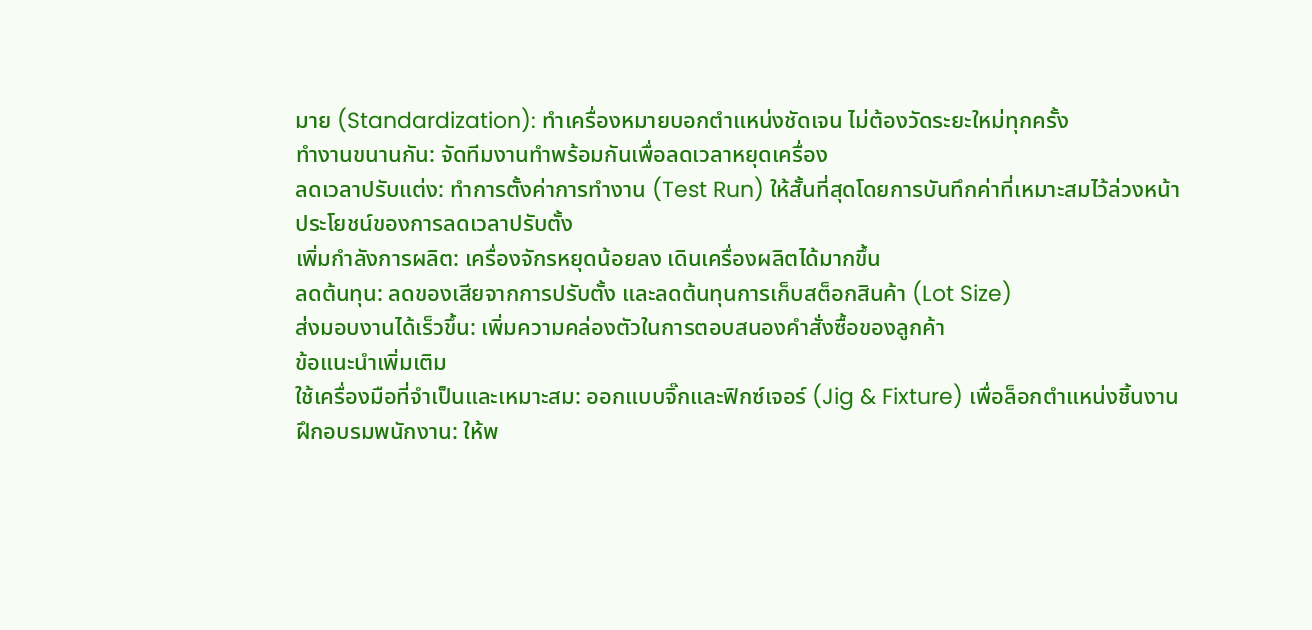มาย (Standardization): ทำเครื่องหมายบอกตำแหน่งชัดเจน ไม่ต้องวัดระยะใหม่ทุกครั้ง
ทำงานขนานกัน: จัดทีมงานทำพร้อมกันเพื่อลดเวลาหยุดเครื่อง
ลดเวลาปรับแต่ง: ทำการตั้งค่าการทำงาน (Test Run) ให้สั้นที่สุดโดยการบันทึกค่าที่เหมาะสมไว้ล่วงหน้า
ประโยชน์ของการลดเวลาปรับตั้ง
เพิ่มกำลังการผลิต: เครื่องจักรหยุดน้อยลง เดินเครื่องผลิตได้มากขึ้น
ลดต้นทุน: ลดของเสียจากการปรับตั้ง และลดต้นทุนการเก็บสต็อกสินค้า (Lot Size)
ส่งมอบงานได้เร็วขึ้น: เพิ่มความคล่องตัวในการตอบสนองคำสั่งซื้อของลูกค้า
ข้อแนะนำเพิ่มเติม
ใช้เครื่องมือที่จำเป็นและเหมาะสม: ออกแบบจิ๊กและฟิกซ์เจอร์ (Jig & Fixture) เพื่อล็อกตำแหน่งชิ้นงาน
ฝึกอบรมพนักงาน: ให้พ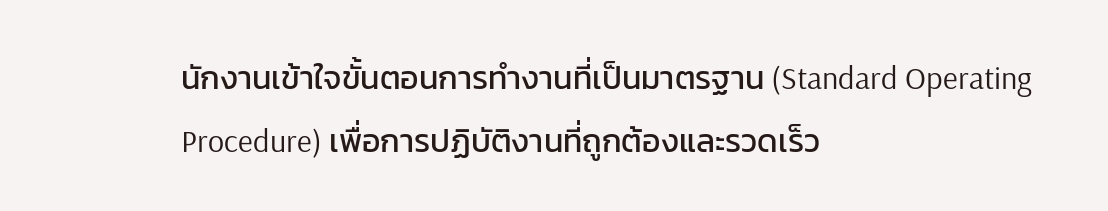นักงานเข้าใจขั้นตอนการทำงานที่เป็นมาตรฐาน (Standard Operating Procedure) เพื่อการปฏิบัติงานที่ถูกต้องและรวดเร็ว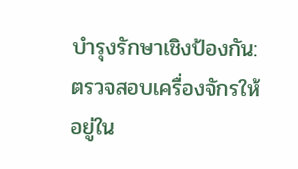บำรุงรักษาเชิงป้องกัน: ตรวจสอบเครื่องจักรให้อยู่ใน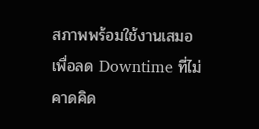สภาพพร้อมใช้งานเสมอ เพื่อลด Downtime ที่ไม่คาดคิด